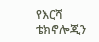የእርሻ ቴክኖሎጂን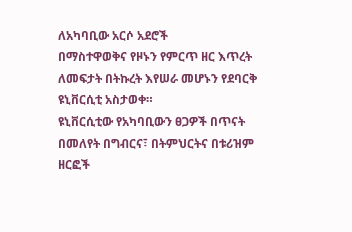ለአካባቢው አርሶ አደሮች
በማስተዋወቅና የዞኑን የምርጥ ዘር እጥረት
ለመፍታት በትኩረት እየሠራ መሆኑን የደባርቅ
ዩኒቨርሲቲ አስታወቀ።
ዩኒቨርሲቲው የአካባቢውን ፀጋዎች በጥናት
በመለየት በግብርና፣ በትምህርትና በቱሪዝም
ዘርፎች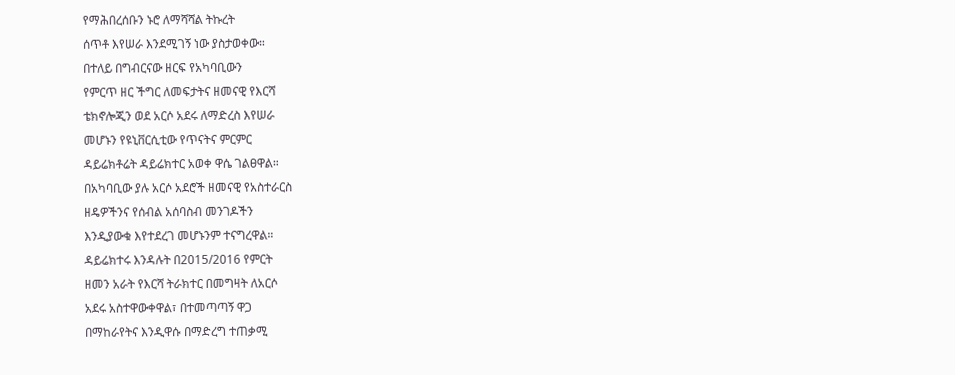የማሕበረሰቡን ኑሮ ለማሻሻል ትኩረት
ሰጥቶ እየሠራ እንደሚገኝ ነው ያስታወቀው።
በተለይ በግብርናው ዘርፍ የአካባቢውን
የምርጥ ዘር ችግር ለመፍታትና ዘመናዊ የእርሻ
ቴክኖሎጂን ወደ አርሶ አደሩ ለማድረስ እየሠራ
መሆኑን የዩኒቨርሲቲው የጥናትና ምርምር
ዳይሬክቶሬት ዳይሬክተር አወቀ ዋሴ ገልፀዋል።
በአካባቢው ያሉ አርሶ አደሮች ዘመናዊ የአስተራርስ
ዘዴዎችንና የሰብል አሰባስብ መንገዶችን
እንዲያውቁ እየተደረገ መሆኑንም ተናግረዋል።
ዳይሬክተሩ እንዳሉት በ2015/2016 የምርት
ዘመን አራት የእርሻ ትራክተር በመግዛት ለአርሶ
አደሩ አስተዋውቀዋል፣ በተመጣጣኝ ዋጋ
በማከራየትና እንዲዋሱ በማድረግ ተጠቃሚ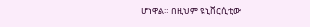ሆነዋል። በዚህም ዩኒቨርሲቲው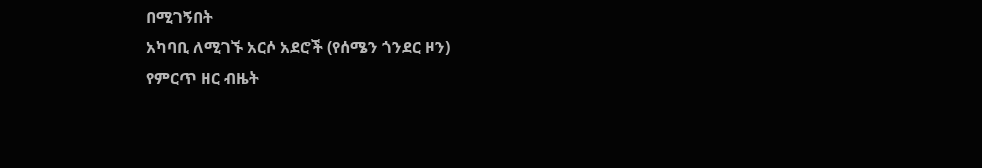በሚገኝበት
አካባቢ ለሚገኙ አርሶ አደሮች (የሰሜን ጎንደር ዞን)
የምርጥ ዘር ብዜት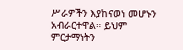ሥራዎችን እያከናወነ መሆኑን
አብራርተዋል። ይህም ምርታማነትን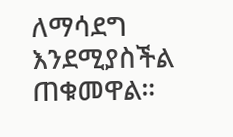ለማሳደግ
እንደሚያስችል ጠቁመዋል።